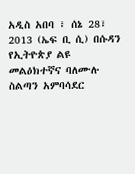አዲስ አበባ ፣ ሰኔ 28፣ 2013 (ኤፍ ቢ ሲ) በሱዳን የኢትዮጵያ ልዩ መልዕክተኛና ባለሙሉ ስልጣን አምባሳደር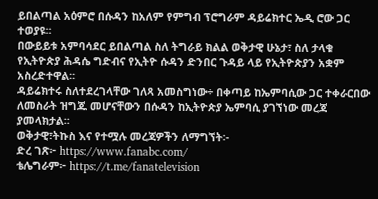ይበልጣል አዕምሮ በሱዳን ከአለም የምግብ ፕሮግራም ዳይሬክተር ኤዲ ሮው ጋር ተወያዩ፡፡
በውይይቱ አምባሳደር ይበልጣል ስለ ትግራይ ክልል ወቅታዊ ሁኔታ፣ ስለ ታላቁ የኢትዮጵያ ሕዳሴ ግድብና የኢትዮ ሱዳን ድንበር ጉዳይ ላይ የኢትዮጵያን አቋም አስረድተዋል፡፡
ዳይሬክተሩ ስለተደረገላቸው ገለጻ አመስግነው÷ በቀጣይ ከኤምባሲው ጋር ተቀራርበው ለመስራት ዝግጁ መሆናቸውን በሱዳን ከኢትዮጵያ ኤምባሲ ያገኘነው መረጃ ያመላክታል፡፡
ወቅታዊ፣ትኩስ እና የተሟሉ መረጃዎችን ለማግኘት፡-
ድረ ገጽ፦ https://www.fanabc.com/
ቴሌግራም፦ https://t.me/fanatelevision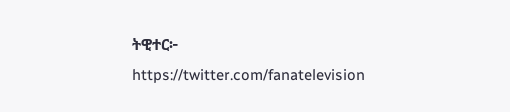ትዊተር፦ https://twitter.com/fanatelevision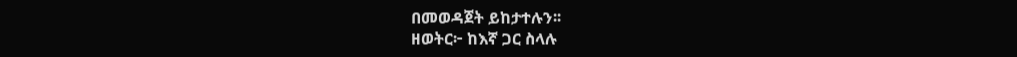በመወዳጀት ይከታተሉን፡፡
ዘወትር፦ ከእኛ ጋር ስላሉ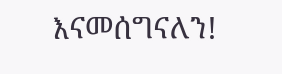እናመሰግናለን!